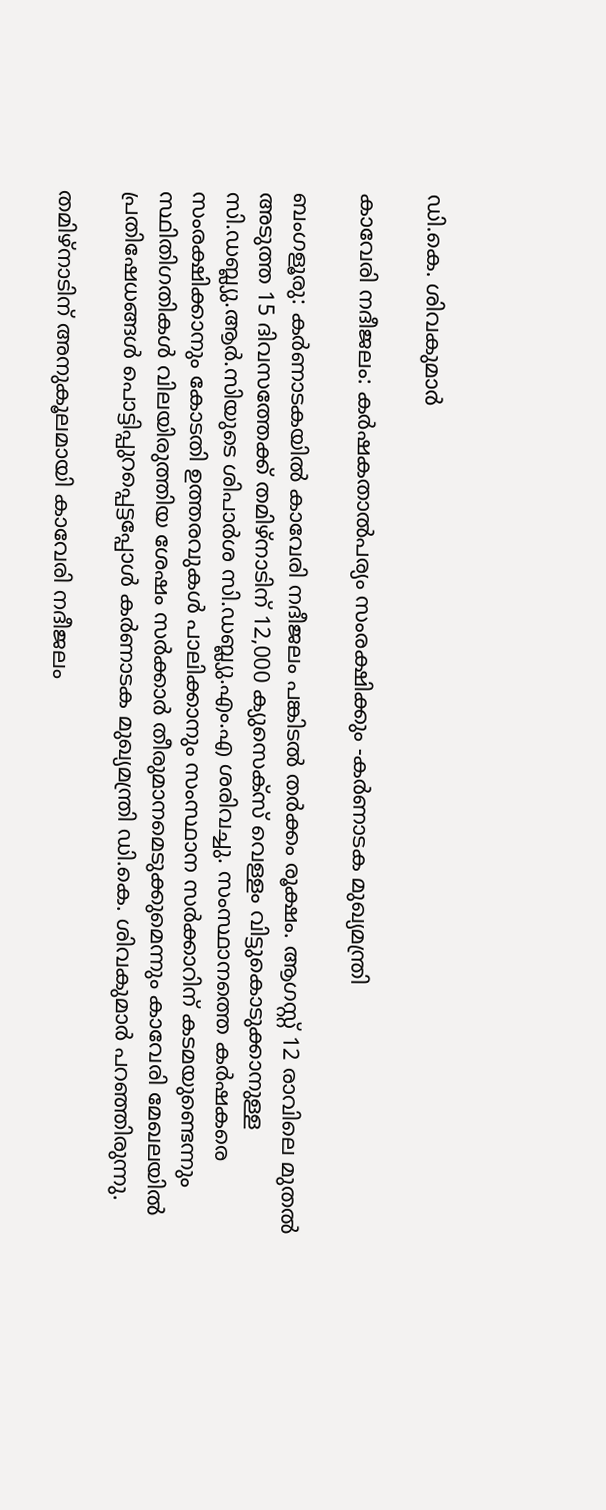ഡി.കെ. ശിവകുമാർ

കാവേരി നദീജലം: കർഷകതാൽപര്യം സംരക്ഷിക്കും -കർണാടക മുഖ്യമന്ത്രി

ബംഗളൂരു: കർണാടകയിൽ കാവേരി നദീജലം പങ്കിടൽ തർക്കം രൂക്ഷം. ആഗസ്റ്റ് 12 രാവിലെ മുതൽ അടുത്ത 15 ദിവസത്തേക്ക് തമിഴ്‌നാടിന് 12,000 ക്യുസെക്‌സ് വെള്ളം വിട്ടുകൊടുക്കാനുള്ള സി.ഡബ്ല്യു.ആർ.സിയുടെ ശിപാർശ സി.ഡബ്ല്യു.എം.എ ശരിവച്ചു. സംസ്ഥാനത്തെ കർഷകരെ സംരക്ഷിക്കാനും കോടതി ഉത്തരവുകൾ പാലിക്കാനും സംസ്ഥാന സർക്കാറിന് കടമയുണ്ടെന്നും സ്ഥിതിഗതികൾ വിലയിരുത്തിയ ശേഷം സർക്കാർ തീരുമാനമെടുക്കുമെന്നും കാവേരി മേഖലയിൽ പ്രതിഷേധങ്ങൾ പൊട്ടിപ്പുറപ്പെട്ടപ്പോൾ കർണാടക മുഖ്യമന്ത്രി ഡി.കെ. ശിവകുമാർ പറഞ്ഞിരുന്നു.

തമിഴ്നാടിന് അനുകൂലമായി കാവേരി നദീജലം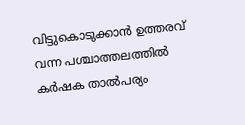വിട്ടുകൊടുക്കാന്‍ ഉത്തരവ് വന്ന പശ്ചാത്തലത്തില്‍ കർഷക താൽപര്യം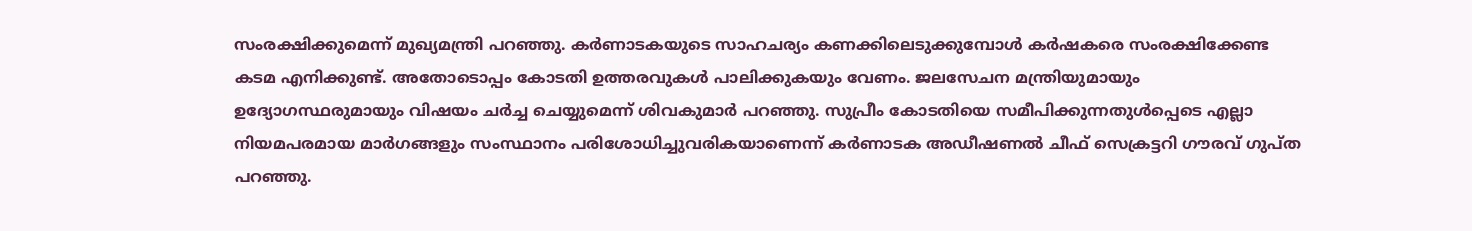സംരക്ഷിക്കുമെന്ന് മുഖ്യമന്ത്രി പറഞ്ഞു. കര്‍ണാടകയുടെ സാഹചര്യം കണക്കിലെടുക്കുമ്പോൾ കർഷകരെ സംരക്ഷിക്കേണ്ട കടമ എനിക്കുണ്ട്. അതോടൊപ്പം കോടതി ഉത്തരവുകൾ പാലിക്കുകയും വേണം. ജലസേചന മന്ത്രിയുമായും ഉദ്യോഗസ്ഥരുമായും വിഷയം ചർച്ച ചെയ്യുമെന്ന് ശിവകുമാർ പറഞ്ഞു. സുപ്രീം കോടതിയെ സമീപിക്കുന്നതുൾപ്പെടെ എല്ലാ നിയമപരമായ മാര്‍ഗങ്ങളും സംസ്ഥാനം പരിശോധിച്ചുവരികയാണെന്ന് കർണാടക അഡീഷണൽ ചീഫ് സെക്രട്ടറി ഗൗരവ് ഗുപ്ത പറഞ്ഞു.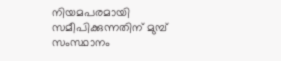നിയമപരമായി സമീപിക്കുന്നതിന് മുമ്പ് സംസ്ഥാനം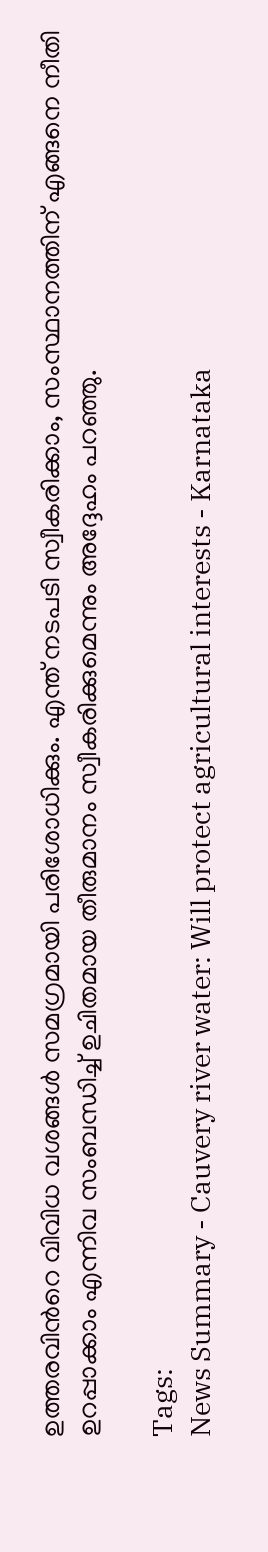ഉത്തരവിന്‍റെ വിവിധ വശങ്ങൾ സമഗ്രമായി പരിശോധിക്കും. എന്ത് നടപടി സ്വീകരിക്കാം, സംസ്ഥാനത്തിന് എങ്ങനെ നീതി ഉറപ്പാക്കാം എന്നിവ സംബന്ധിച്ച് ഉചിതമായ തീരുമാനം സ്വീകരിക്കുമെന്നും അദ്ദേഹം പറഞ്ഞു.

Tags:
News Summary - Cauvery river water: Will protect agricultural interests - Karnataka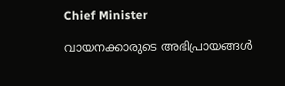Chief Minister

വായനക്കാരുടെ അഭിപ്രായങ്ങള്‍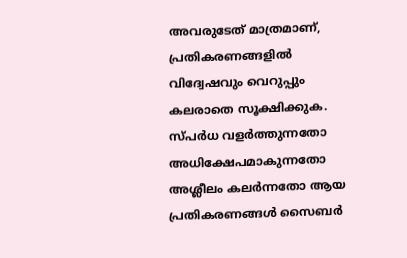അവരുടേത് മാത്രമാണ്, പ്രതികരണങ്ങളിൽ വിദ്വേഷവും വെറുപ്പും കലരാതെ സൂക്ഷിക്കുക. സ്പർധ വളർത്തുന്നതോ അധിക്ഷേപമാകുന്നതോ അശ്ലീലം കലർന്നതോ ആയ പ്രതികരണങ്ങൾ സൈബർ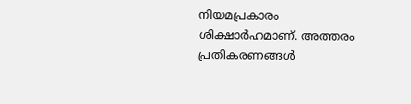നിയമപ്രകാരം ശിക്ഷാർഹമാണ്. അത്തരം പ്രതികരണങ്ങൾ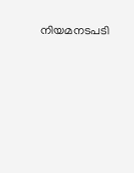നിയമനടപടി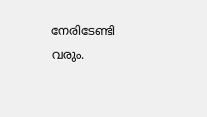നേരിടേണ്ടി വരും.